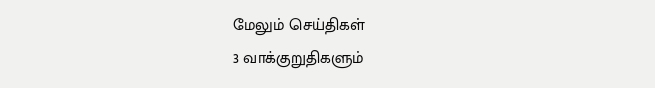மேலும் செய்திகள்
3 வாக்குறுதிகளும்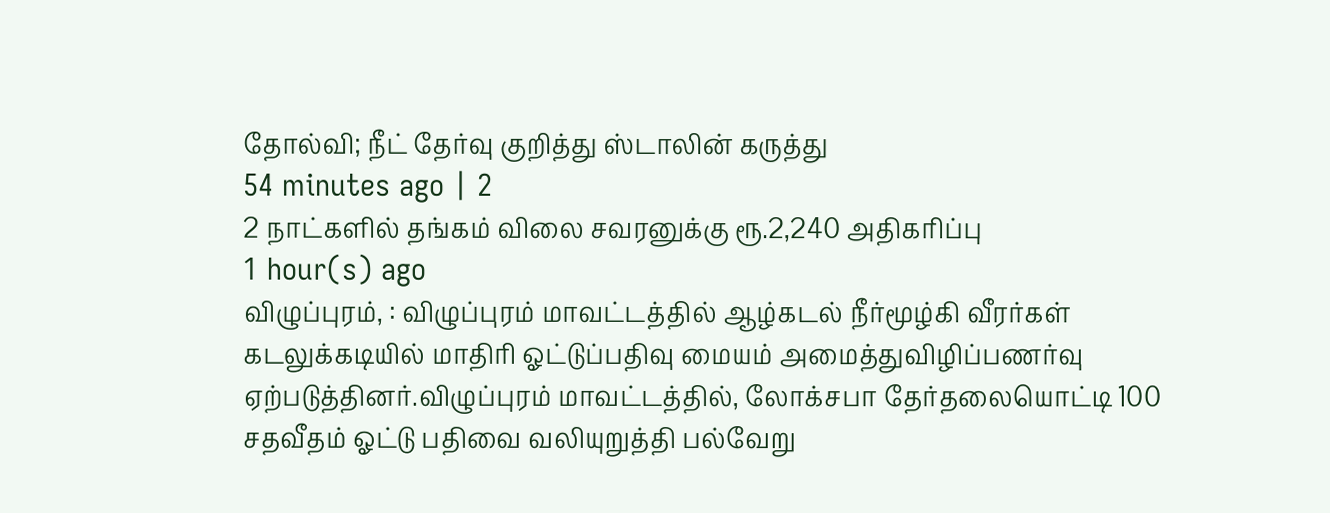தோல்வி; நீட் தேர்வு குறித்து ஸ்டாலின் கருத்து
54 minutes ago | 2
2 நாட்களில் தங்கம் விலை சவரனுக்கு ரூ.2,240 அதிகரிப்பு
1 hour(s) ago
விழுப்புரம், : விழுப்புரம் மாவட்டத்தில் ஆழ்கடல் நீர்மூழ்கி வீரர்கள் கடலுக்கடியில் மாதிரி ஓட்டுப்பதிவு மையம் அமைத்துவிழிப்பணர்வு ஏற்படுத்தினர்.விழுப்புரம் மாவட்டத்தில், லோக்சபா தேர்தலையொட்டி 100 சதவீதம் ஓட்டு பதிவை வலியுறுத்தி பல்வேறு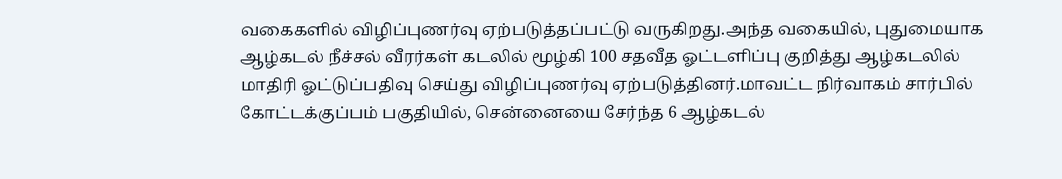வகைகளில் விழிப்புணர்வு ஏற்படுத்தப்பட்டு வருகிறது.அந்த வகையில், புதுமையாக ஆழ்கடல் நீச்சல் வீரர்கள் கடலில் மூழ்கி 100 சதவீத ஓட்டளிப்பு குறித்து ஆழ்கடலில் மாதிரி ஓட்டுப்பதிவு செய்து விழிப்புணர்வு ஏற்படுத்தினர்.மாவட்ட நிர்வாகம் சார்பில் கோட்டக்குப்பம் பகுதியில், சென்னையை சேர்ந்த 6 ஆழ்கடல்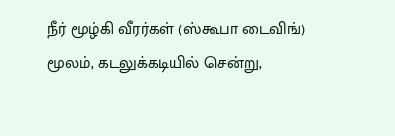நீர் மூழ்கி வீரர்கள் (ஸ்கூபா டைவிங்) மூலம், கடலுக்கடியில் சென்று,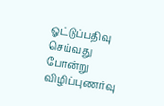ஓட்டுப்பதிவு செய்வது போன்று விழிப்புணர்வு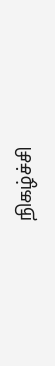நிகழ்ச்சி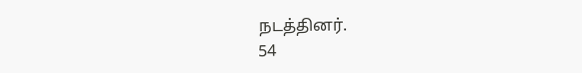நடத்தினர்.
54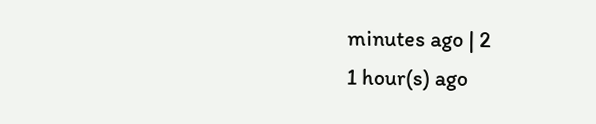minutes ago | 2
1 hour(s) ago